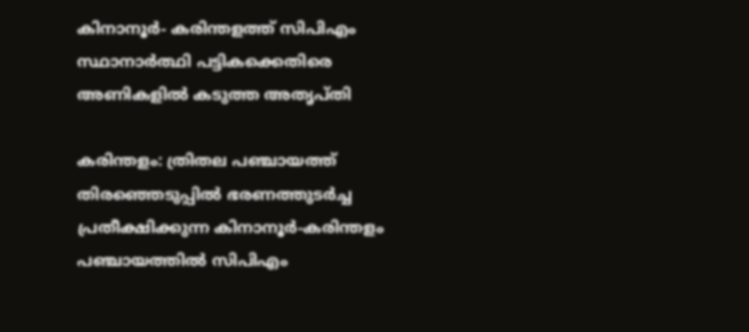കിനാനൂര്‍- കരിന്തളത്ത് സിപിഎം സ്ഥാനാര്‍ത്ഥി പട്ടികക്കെതിരെ അണികളില്‍ കടുത്ത അതൃപ്തി

കരിന്തളം: ത്രിതല പഞ്ചായത്ത് തിരഞ്ഞെടുപ്പില്‍ ഭരണത്തുടര്‍ച്ച പ്രതീക്ഷിക്കുന്ന കിനാനൂര്‍-കരിന്തളം പഞ്ചായത്തില്‍ സിപിഎം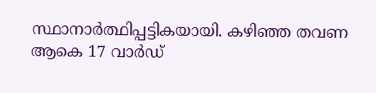സ്ഥാനാര്‍ത്ഥിപ്പട്ടികയായി. കഴിഞ്ഞ തവണ ആകെ 17 വാര്‍ഡ്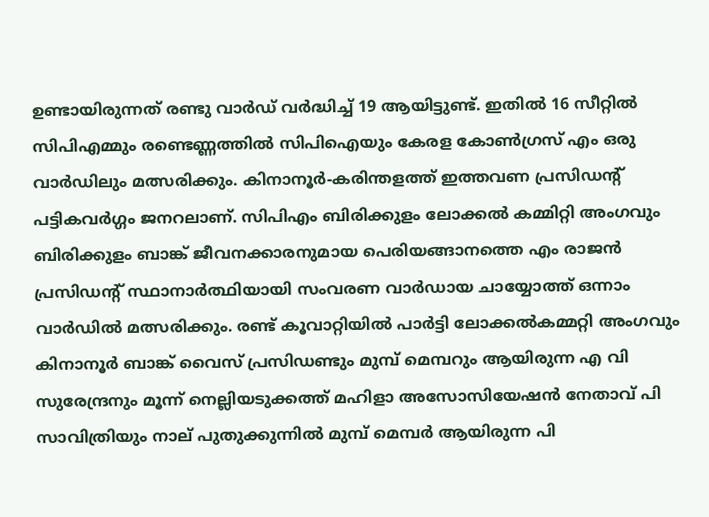ഉണ്ടായിരുന്നത് രണ്ടു വാര്‍ഡ് വര്‍ദ്ധിച്ച് 19 ആയിട്ടുണ്ട്. ഇതില്‍ 16 സീറ്റില്‍ സിപിഎമ്മും രണ്ടെണ്ണത്തില്‍ സിപിഐയും കേരള കോണ്‍ഗ്രസ് എം ഒരു വാര്‍ഡിലും മത്സരിക്കും. കിനാനൂര്‍-കരിന്തളത്ത് ഇത്തവണ പ്രസിഡന്‍റ് പട്ടികവര്‍ഗ്ഗം ജനറലാണ്. സിപിഎം ബിരിക്കുളം ലോക്കല്‍ കമ്മിറ്റി അംഗവും ബിരിക്കുളം ബാങ്ക് ജീവനക്കാരനുമായ പെരിയങ്ങാനത്തെ എം രാജന്‍ പ്രസിഡന്‍റ് സ്ഥാനാര്‍ത്ഥിയായി സംവരണ വാര്‍ഡായ ചായ്യോത്ത് ഒന്നാം വാര്‍ഡില്‍ മത്സരിക്കും. രണ്ട് കൂവാറ്റിയില്‍ പാര്‍ട്ടി ലോക്കല്‍കമ്മറ്റി അംഗവും കിനാനൂര്‍ ബാങ്ക് വൈസ് പ്രസിഡണ്ടും മുമ്പ് മെമ്പറും ആയിരുന്ന എ വി സുരേന്ദ്രനും മൂന്ന് നെല്ലിയടുക്കത്ത് മഹിളാ അസോസിയേഷന്‍ നേതാവ് പി സാവിത്രിയും നാല് പുതുക്കുന്നില്‍ മുമ്പ് മെമ്പര്‍ ആയിരുന്ന പി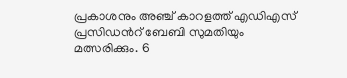പ്രകാശനും അഞ്ച് കാറളത്ത് എഡിഎസ് പ്രസിഡന്‍റ് ബേബി സുമതിയും മത്സരിക്കും. 6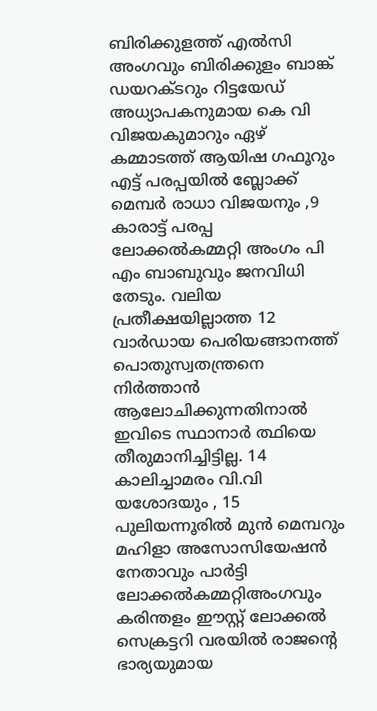ബിരിക്കുളത്ത് എല്‍സി അംഗവും ബിരിക്കുളം ബാങ്ക് ഡയറക്ടറും റിട്ടയേഡ് അധ്യാപകനുമായ കെ വി വിജയകുമാറും ഏഴ് കമ്മാടത്ത് ആയിഷ ഗഫൂറും എട്ട് പരപ്പയില്‍ ബ്ലോക്ക് മെമ്പര്‍ രാധാ വിജയനും ,9 കാരാട്ട് പരപ്പ ലോക്കല്‍കമ്മറ്റി അംഗം പി എം ബാബുവും ജനവിധി തേടും. വലിയ പ്രതീക്ഷയില്ലാത്ത 12 വാര്‍ഡായ പെരിയങ്ങാനത്ത് പൊതുസ്വതന്ത്രനെ നിര്‍ത്താന്‍ ആലോചിക്കുന്നതിനാല്‍ ഇവിടെ സ്ഥാനാര്‍ ത്ഥിയെ തീരുമാനിച്ചിട്ടില്ല. 14 കാലിച്ചാമരം വി.വി യശോദയും , 15 പുലിയന്നൂരില്‍ മുന്‍ മെമ്പറും മഹിളാ അസോസിയേഷന്‍ നേതാവും പാര്‍ട്ടി ലോക്കല്‍കമ്മറ്റിഅംഗവും കരിന്തളം ഈസ്റ്റ് ലോക്കല്‍ സെക്രട്ടറി വരയില്‍ രാജന്‍റെ ഭാര്യയുമായ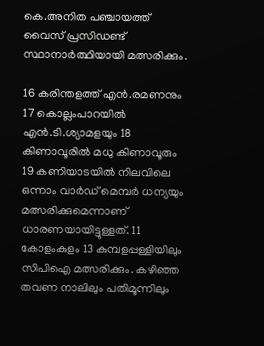കെ.അനിത പഞ്ചായത്ത് വൈസ് പ്രസിഡണ്ട് സ്ഥാനാര്‍ത്ഥിയായി മത്സരിക്കും.

16 കരിന്തളത്ത് എന്‍.രമണനും 17 കൊല്ലംപാറയില്‍ എന്‍.ടി.ശ്യാമളയും 18 കിണാവൂരില്‍ മധു കിണാവൂരും 19 കണിയാടയില്‍ നിലവിലെ ഒന്നാം വാര്‍ഡ് മെമ്പര്‍ ധന്യയും മത്സരിക്കുമെന്നാണ് ധാരണയായിട്ടുള്ളത്. 11 കോളംകുളം 13 കുമ്പളപ്പള്ളിയിലും സിപിഐ മത്സരിക്കും. കഴിഞ്ഞ തവണ നാലിലും പതിമൂന്നിലും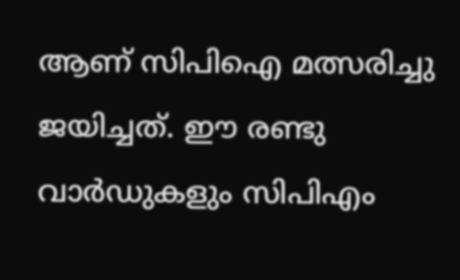ആണ് സിപിഐ മത്സരിച്ചു ജയിച്ചത്. ഈ രണ്ടു വാര്‍ഡുകളും സിപിഎം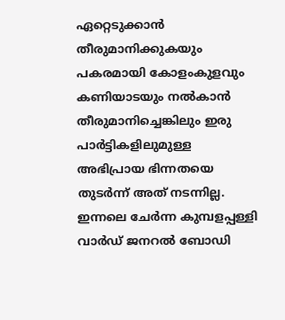ഏറ്റെടുക്കാന്‍ തീരുമാനിക്കുകയും പകരമായി കോളംകുളവും കണിയാടയും നല്‍കാന്‍ തീരുമാനിച്ചെങ്കിലും ഇരു പാര്‍ട്ടികളിലുമുള്ള അഭിപ്രായ ഭിന്നതയെ തുടര്‍ന്ന് അത് നടന്നില്ല. ഇന്നലെ ചേര്‍ന്ന കുമ്പളപ്പള്ളി വാര്‍ഡ് ജനറല്‍ ബോഡി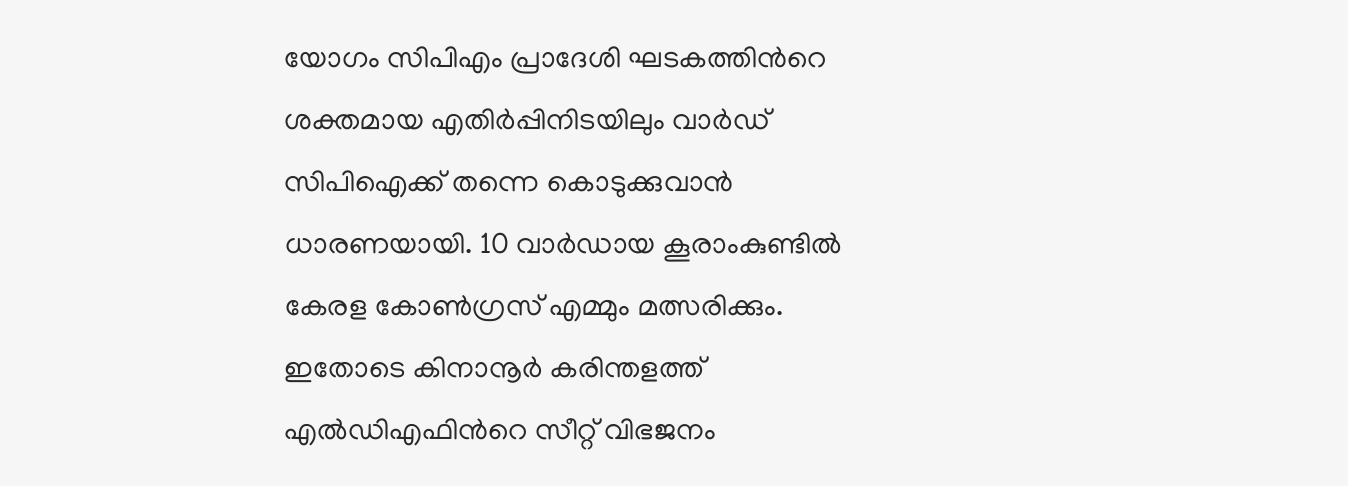യോഗം സിപിഎം പ്രാദേശി ഘടകത്തിന്‍റെ ശക്തമായ എതിര്‍പ്പിനിടയിലും വാര്‍ഡ് സിപിഐക്ക് തന്നെ കൊടുക്കുവാന്‍ ധാരണയായി. 10 വാര്‍ഡായ കൂരാംകുണ്ടില്‍ കേരള കോണ്‍ഗ്രസ് എമ്മും മത്സരിക്കും. ഇതോടെ കിനാനൂര്‍ കരിന്തളത്ത് എല്‍ഡിഎഫിന്‍റെ സീറ്റ് വിഭജനം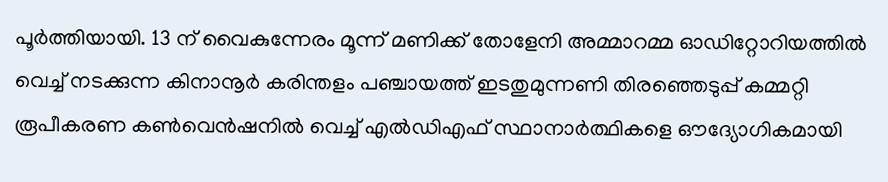പൂര്‍ത്തിയായി. 13 ന് വൈകുന്നേരം മൂന്ന് മണിക്ക് തോളേനി അമ്മാറമ്മ ഓഡിറ്റോറിയത്തില്‍ വെച്ച് നടക്കുന്ന കിനാനൂര്‍ കരിന്തളം പഞ്ചായത്ത് ഇടതുമുന്നണി തിരഞ്ഞെടുപ്പ് കമ്മറ്റി രൂപീകരണ കണ്‍വെന്‍ഷനില്‍ വെച്ച് എല്‍ഡിഎഫ് സ്ഥാനാര്‍ത്ഥികളെ ഔദ്യോഗികമായി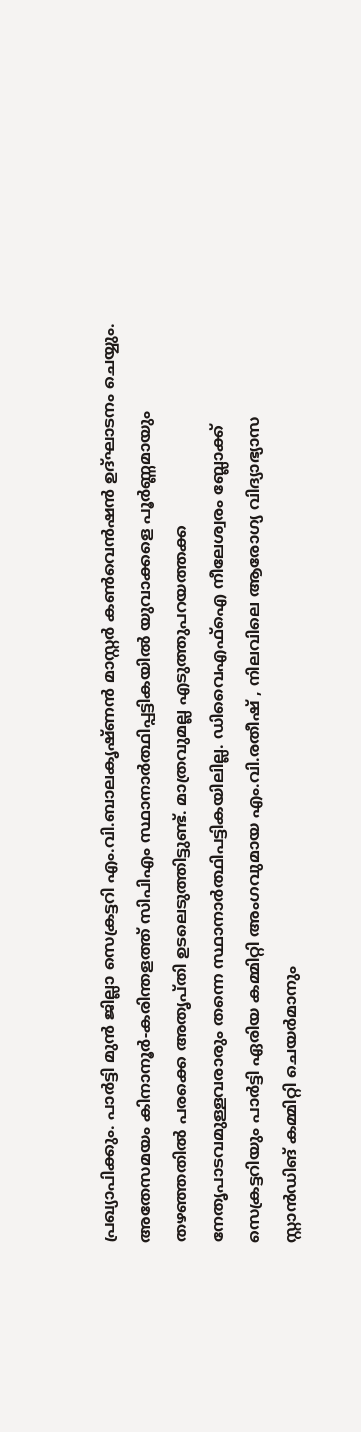പ്രഖ്യാപിക്കും. പാര്‍ട്ടി മുന്‍ ജില്ലാ സെക്രട്ടറി എം.വി.ബാലകൃഷ്ണന്‍ മാസ്റ്റര്‍ കണ്‍വെന്‍ഷന്‍ ഉദ്ഘാടനം ചെയ്യും. അതേസമയം കിനാനൂര്‍-കരിന്തളത്ത് സിപിഎം സ്ഥാനാര്‍ത്ഥിപ്പട്ടികയില്‍ യുവാക്കളെ പൂര്‍ണ്ണമായും തഴഞ്ഞതില്‍ പരക്കെ അതൃപ്തി ഉടലെടുത്തിട്ടുണ്ട്. മാത്രവുമല്ല എടുത്തുപറയത്തക്ക നേതൃപാടവമുള്ളവരാരും തന്നെ സ്ഥാനാര്‍ത്ഥിപട്ടികയിലില്ല. ഡിവൈഎഫ്ഐ നീലേശ്വരം ബ്ലോക്ക് സെക്രട്ടറിയും പാര്‍ട്ടി ഏരിയ കമ്മിറ്റി അംഗവുമായ എം.വി.രതീഷ് , നിലവിലെ ആരോഗ്യ വിദ്യാഭ്യാസ സ്റ്റാന്‍ഡിങ് കമ്മിറ്റി ചെയര്‍മാനും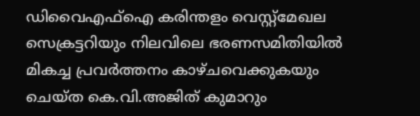ഡിവൈഎഫ്ഐ കരിന്തളം വെസ്റ്റ്മേഖല സെക്രട്ടറിയും നിലവിലെ ഭരണസമിതിയില്‍ മികച്ച പ്രവര്‍ത്തനം കാഴ്ചവെക്കുകയും ചെയ്ത കെ.വി.അജിത് കുമാറും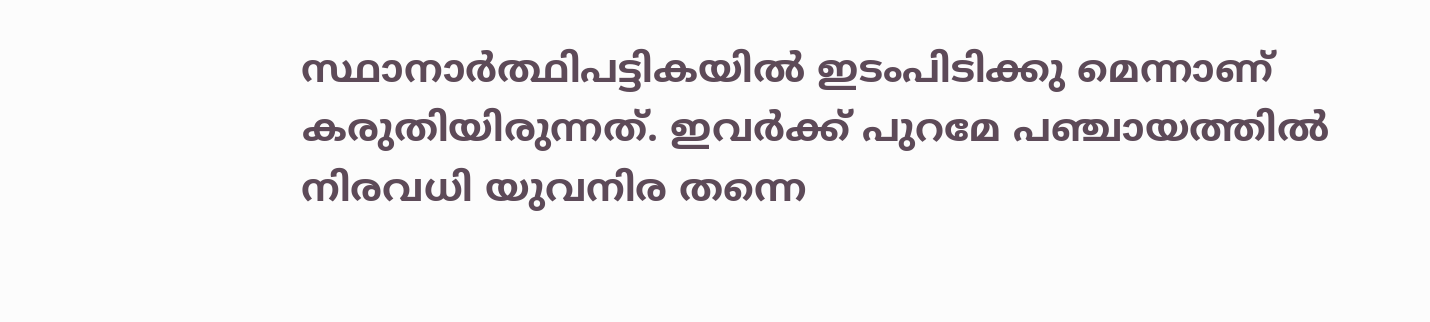സ്ഥാനാര്‍ത്ഥിപട്ടികയില്‍ ഇടംപിടിക്കു മെന്നാണ് കരുതിയിരുന്നത്. ഇവര്‍ക്ക് പുറമേ പഞ്ചായത്തില്‍ നിരവധി യുവനിര തന്നെ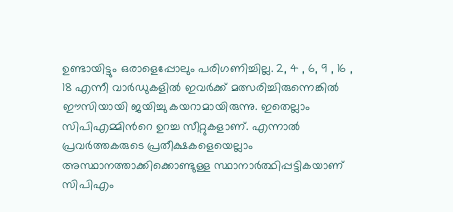ഉണ്ടായിട്ടും ഒരാളെപ്പോലും പരിഗണിച്ചില്ല. 2, 4 , 6, 9 , 16 , 18 എന്നീ വാര്‍ഡുകളില്‍ ഇവര്‍ക്ക് മത്സരിച്ചിരുന്നെങ്കില്‍ ഈസിയായി ജയിച്ചു കയറാമായിരുന്നു. ഇതെല്ലാം സിപിഎമ്മിന്‍റെ ഉറച്ച സീറ്റുകളാണ്. എന്നാല്‍ പ്രവര്‍ത്തകരുടെ പ്രതീക്ഷകളെയെല്ലാം അസ്ഥാനത്താക്കിക്കൊണ്ടുള്ള സ്ഥാനാര്‍ത്ഥിപ്പട്ടികയാണ് സിപിഎം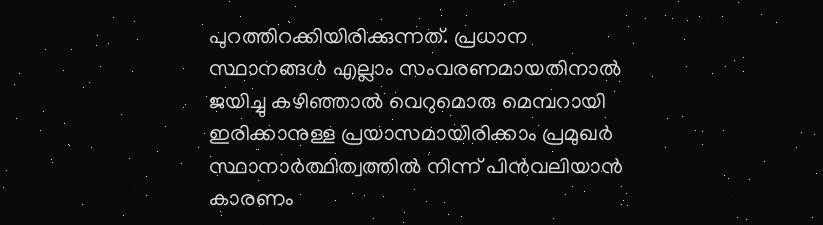പുറത്തിറക്കിയിരിക്കുന്നത്. പ്രധാന സ്ഥാനങ്ങള്‍ എല്ലാം സംവരണമായതിനാല്‍ ജയിച്ചു കഴിഞ്ഞാല്‍ വെറുമൊരു മെമ്പറായി ഇരിക്കാനുള്ള പ്രയാസമായിരിക്കാം പ്രമുഖര്‍ സ്ഥാനാര്‍ത്ഥിത്വത്തില്‍ നിന്ന് പിന്‍വലിയാന്‍ കാരണം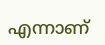എന്നാണ്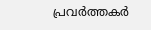പ്രവര്‍ത്തകര്‍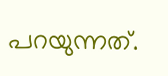പറയുന്നത്.